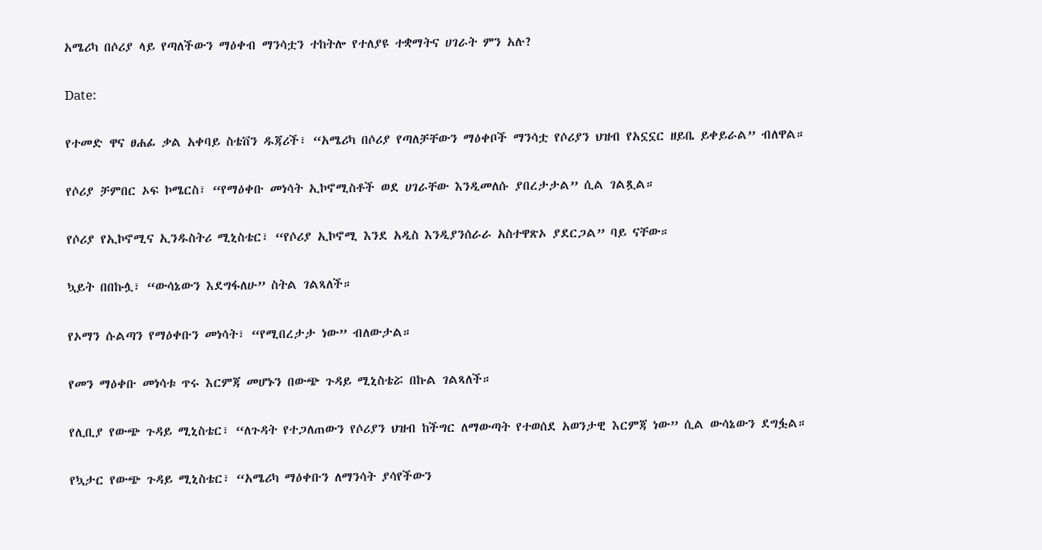አሜሪካ በሶሪያ ላይ የጣለችውን ማዕቀብ ማንሳቷን ተከትሎ የተለያዩ ተቋማትና ሀገራት ምን አሉ?

Date:

የተመድ ዋና ፀሐፊ ቃል አቀባይ ስቴቨን ዱጃሪች፣ “አሜሪካ በሶሪያ የጣለቻቸውን ማዕቀቦች ማንሳቷ የሶሪያን ህዝብ የአኗኗር ዘይቤ ይቀይራል” ብለዋል።

የሶሪያ ቻምበር ኦፍ ኮሜርስ፣ “የማዕቀቡ መነሳት ኢኮኖሚስቶች ወደ ሀገራቸው እንዲመለሱ ያበረታታል” ሲል ገልጿል።

የሶሪያ የኢኮኖሚና ኢንዱስትሪ ሚኒስቴር፣ “የሶሪያ ኢኮኖሚ እንደ አዲስ እንዲያንሰራራ አስተዋጽኦ ያደርጋል” ባይ ናቸው።

ኳይት በበኩሏ፣ “ውሳኔውን እደግፋለሁ” ስትል ገልጻለች።

የኦማን ሱልጣን የማዕቀቡን መነሳት፣ “የሚበረታታ ነው” ብለውታል።

የመን ማዕቀቡ መነሳቱ ጥሩ እርምጃ መሆኑን በውጭ ጉዳይ ሚኒስቴሯ በኩል ገልጻለች።

የሊቢያ የውጭ ጉዳይ ሚኒስቴር፣ “ለጉዳት የተጋለጠውን የሶሪያን ህዝብ ከችግር ለማውጣት የተወሰደ አወንታዊ እርምጃ ነው” ሲል ውሳኔውን ደግፏል።

የኳታር የውጭ ጉዳይ ሚኒስቴር፣ “አሜሪካ ማዕቀቡን ለማንሳት ያሳየችውን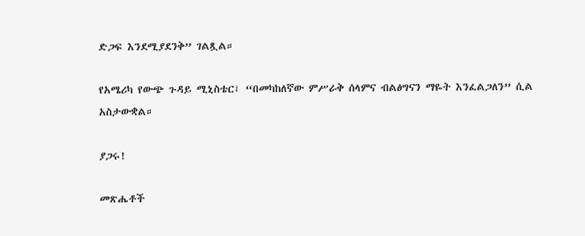ድጋፍ እንደሚያደንቅ” ገልጿል።

የአሜሪካ የውጭ ጉዳይ ሚኒስቴር፣ “በመካከለኛው ምሥራቅ ሰላምና ብልፅግናን ማዬት እንፈልጋለን” ሲል አስታውቋል።

ያጋሩ!

መጽሔቶች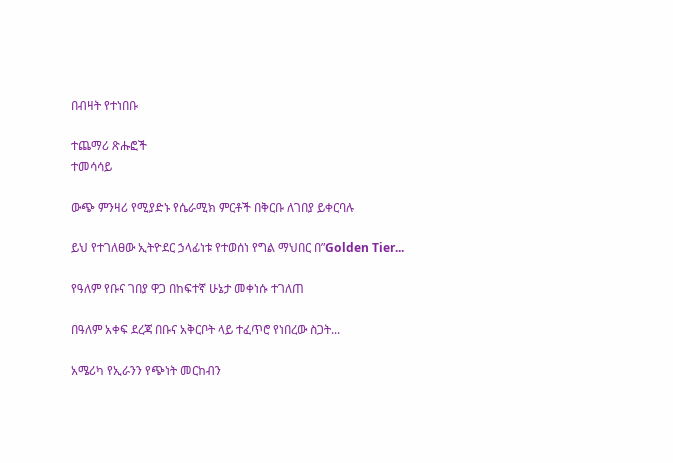በብዛት የተነበቡ

ተጨማሪ ጽሑፎች
ተመሳሳይ

ውጭ ምንዛሪ የሚያድኑ የሴራሚክ ምርቶች በቅርቡ ለገበያ ይቀርባሉ

ይህ የተገለፀው ኢትዮደር ኃላፊነቱ የተወሰነ የግል ማህበር በ”Golden Tier...

የዓለም የቡና ገበያ ዋጋ በከፍተኛ ሁኔታ መቀነሱ ተገለጠ

በዓለም አቀፍ ደረጃ በቡና አቅርቦት ላይ ተፈጥሮ የነበረው ስጋት...

አሜሪካ የኢራንን የጭነት መርከብን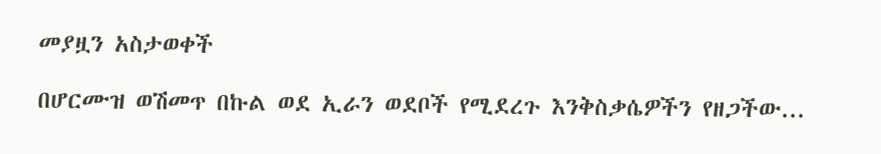መያዟን አስታወቀች

በሆርሙዝ ወሽመጥ በኩል ወደ ኢራን ወደቦች የሚደረጉ እንቅስቃሴዎችን የዘጋችው...